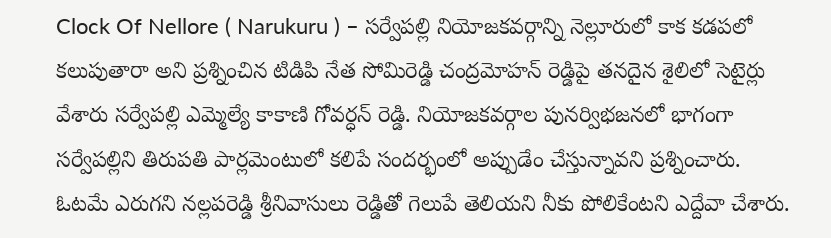Clock Of Nellore ( Narukuru ) – సర్వేపల్లి నియోజకవర్గాన్ని నెల్లూరులో కాక కడపలో కలుపుతారా అని ప్రశ్నించిన టిడిపి నేత సోమిరెడ్డి చంద్రమోహన్ రెడ్డిపై తనదైన శైలిలో సెటైర్లు వేశారు సర్వేపల్లి ఎమ్మెల్యే కాకాణి గోవర్ధన్ రెడ్డి. నియోజకవర్గాల పునర్విభజనలో భాగంగా సర్వేపల్లిని తిరుపతి పార్లమెంటులో కలిపే సందర్భంలో అప్పుడేం చేస్తున్నావని ప్రశ్నించారు. ఓటమే ఎరుగని నల్లపరెడ్డి శ్రీనివాసులు రెడ్డితో గెలుపే తెలియని నీకు పోలికేంటని ఎద్దేవా చేశారు.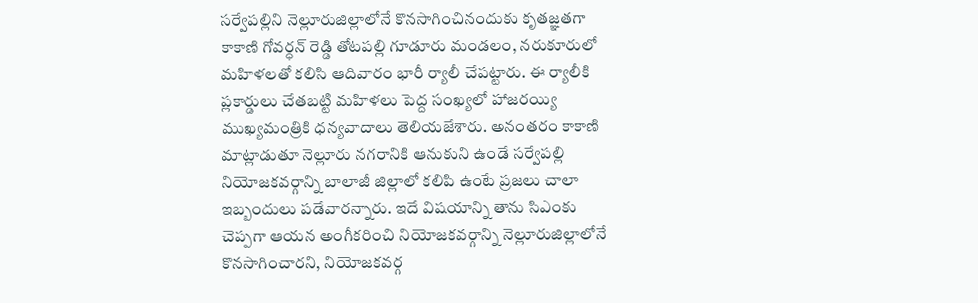సర్వేపల్లిని నెల్లూరుజిల్లాలోనే కొనసాగించినందుకు కృతజ్ఞతగా కాకాణి గోవర్ధన్ రెడ్డి తోటపల్లి గూడూరు మండలం, నరుకూరులో మహిళలతో కలిసి ఆదివారం భారీ ర్యాలీ చేపట్టారు. ఈ ర్యాలీకి ప్లకార్డులు చేతబట్టి మహిళలు పెద్ద సంఖ్యలో హాజరయ్యి ముఖ్యమంత్రికి ధన్యవాదాలు తెలియజేశారు. అనంతరం కాకాణి మాట్లాడుతూ నెల్లూరు నగరానికి ఆనుకుని ఉండే సర్వేపల్లి నియోజకవర్గాన్ని బాలాజీ జిల్లాలో కలిపి ఉంటే ప్రజలు చాలా ఇబ్బందులు పడేవారన్నారు. ఇదే విషయాన్ని తాను సిఎంకు చెప్పగా ఆయన అంగీకరించి నియోజకవర్గాన్ని నెల్లూరుజిల్లాలోనే కొనసాగించారని, నియోజకవర్గ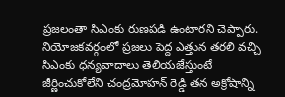ప్రజలంతా సిఎంకు రుణపడి ఉంటారని చెప్పారు. నియోజకవర్గంలో ప్రజలు పెద్ద ఎత్తున తరలి వచ్చి సిఎంకు ధన్యవాదాలు తెలియజేస్తుంటే జీర్ణించుకోలేని చంద్రమోహన్ రెడ్డి తన అక్రోషాన్ని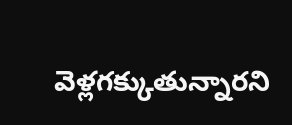వెళ్లగక్కుతున్నారని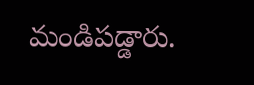మండిపడ్డారు.